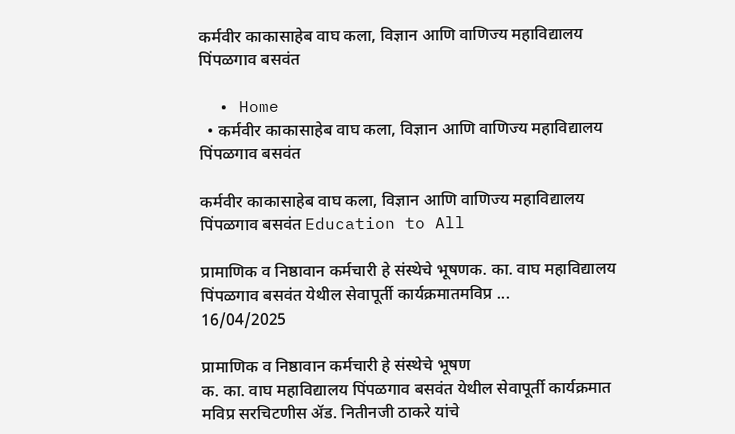कर्मवीर काकासाहेब वाघ कला, विज्ञान आणि वाणिज्य महाविद्यालय पिंपळगाव बसवंत

  • Home
  • कर्मवीर काकासाहेब वाघ कला, विज्ञान आणि वाणिज्य महाविद्यालय पिंपळगाव बसवंत

कर्मवीर काकासाहेब वाघ कला, विज्ञान आणि वाणिज्य महाविद्यालय पिंपळगाव बसवंत Education to All

प्रामाणिक व निष्ठावान कर्मचारी हे संस्थेचे भूषणक. का. वाघ महाविद्यालय पिंपळगाव बसवंत येथील सेवापूर्ती कार्यक्रमातमविप्र ...
16/04/2025

प्रामाणिक व निष्ठावान कर्मचारी हे संस्थेचे भूषण
क. का. वाघ महाविद्यालय पिंपळगाव बसवंत येथील सेवापूर्ती कार्यक्रमात
मविप्र सरचिटणीस ॲड. नितीनजी ठाकरे यांचे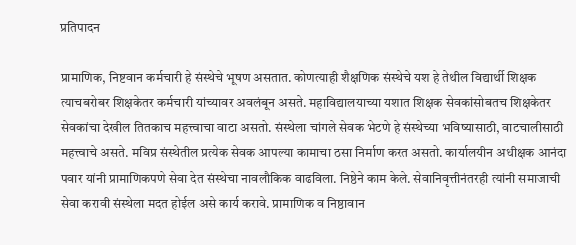प्रतिपादन

प्रामाणिक, निष्टवान कर्मचारी हे संस्थेचे भूषण असतात. कोणत्याही शैक्षणिक संस्थेचे यश हे तेथील विद्यार्थी शिक्षक त्याचबरोबर शिक्षकेतर कर्मचारी यांच्यावर अवलंबून असते. महाविद्यालयाच्या यशात शिक्षक सेवकांसोबतच शिक्षकेतर सेवकांचा देखील तितकाच महत्त्वाचा वाटा असतो. संस्थेला चांगले सेवक भेटणे हे संस्थेच्या भविष्यासाठी, वाटचालीसाठी महत्त्वाचे असते. मविप्र संस्थेतील प्रत्येक सेवक आपल्या कामाचा ठसा निर्माण करत असतो. कार्यालयीन अधीक्षक आनंदा पवार यांनी प्रामाणिकपणे सेवा देत संस्थेचा नावलौकिक वाढविला. निष्ठेने काम केले. सेवानिवृत्तीनंतरही त्यांनी समाजाची सेवा करावी संस्थेला मदत होईल असे कार्य करावे. प्रामाणिक व निष्ठावान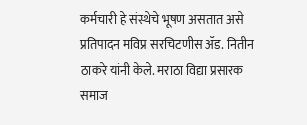कर्मचारी हे संस्थेचे भूषण असतात असे प्रतिपादन मविप्र सरचिटणीस ॲड. नितीन ठाकरे यांनी केले. मराठा विद्या प्रसारक समाज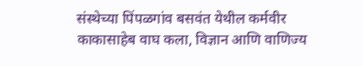संस्थेच्या पिंपळगांव बसवंत येथील कर्मवीर काकासाहेब वाघ कला, विज्ञान आणि वाणिज्य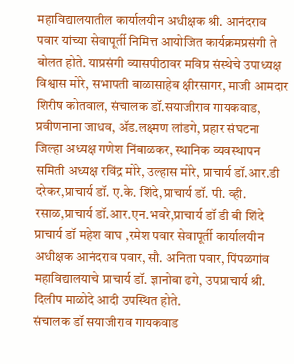महाविद्यालयातील कार्यालयीन अधीक्षक श्री. आनंदराव पवार यांच्या सेवापूर्ती निमित्त आयोजित कार्यक्रमप्रसंगी ते बोलत होते. याप्रसंगी व्यासपीठावर मविप्र संस्थेचे उपाध्यक्ष विश्वास मोरे, सभापती बाळासाहेब क्षीरसागर, माजी आमदार शिरीष कोतवाल, संचालक डॉ.सयाजीराव गायकवाड, प्रवीणनाना जाधव, ॲड.लक्ष्मण लांडगे, प्रहार संघटना जिल्हा अध्यक्ष गणेश निंबाळकर, स्थानिक व्यवस्थापन समिती अध्यक्ष रविंद्र मोरे, उल्हास मोरे, प्राचार्य डॉ.आर.डी दरेकर,प्राचार्य डॉ. ए.के. शिंदे,प्राचार्य डॉ. पी. व्ही. रसाळ,प्राचार्य डॉ.आर.एन.भवरे,प्राचार्य डॉ डी बी शिंदे प्राचार्य डॉ महेश वाघ ,रमेश पवार सेवापूर्ती कार्यालयीन अधीक्षक आनंदराव पवार, सौ. अनिता पवार, पिंपळगांव महाविद्यालयाचे प्राचार्य डॉ. ज्ञानोबा ढगे, उपप्राचार्य श्री. दिलीप माळोदे आदी उपस्थित होते.
संचालक डॉ सयाजीराव गायकवाड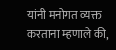यांनी मनोगत व्यक्त करताना म्हणाले की,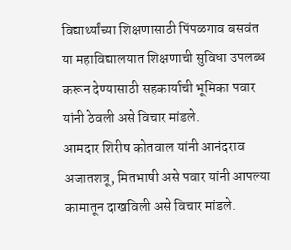विद्यार्थ्यांच्या शिक्षणासाठी पिंपळगाव बसवंत या महाविद्यालयात शिक्षणाची सुविधा उपलब्ध करून देण्यासाठी सहकार्याची भूमिका पवार यांनी ठेवली असे विचार मांडले.
आमदार शिरीष कोतवाल यांनी आनंदराव अजातशत्रू, मितभाषी असे पवार यांनी आपल्या कामातून दाखविली असे विचार मांडले.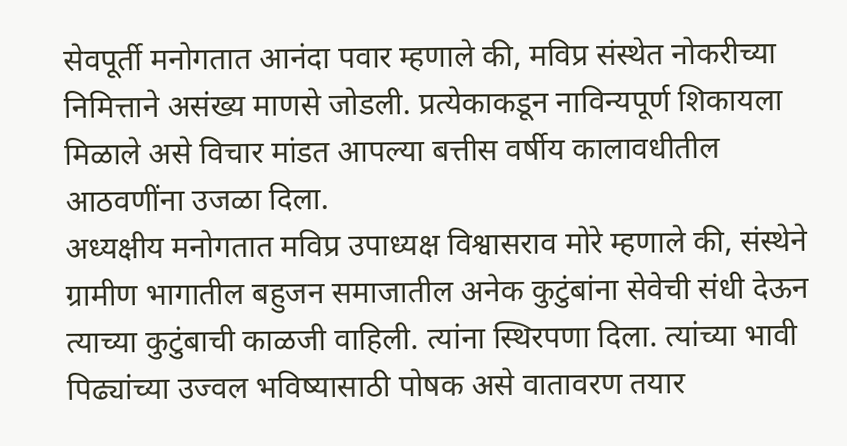सेवपूर्ती मनोगतात आनंदा पवार म्हणाले की, मविप्र संस्थेत नोकरीच्या निमित्ताने असंख्य माणसे जोडली. प्रत्येकाकडून नाविन्यपूर्ण शिकायला मिळाले असे विचार मांडत आपल्या बत्तीस वर्षीय कालावधीतील आठवणींना उजळा दिला.
अध्यक्षीय मनोगतात मविप्र उपाध्यक्ष विश्वासराव मोरे म्हणाले की, संस्थेने ग्रामीण भागातील बहुजन समाजातील अनेक कुटुंबांना सेवेची संधी देऊन त्याच्या कुटुंबाची काळजी वाहिली. त्यांना स्थिरपणा दिला. त्यांच्या भावी पिढ्यांच्या उज्वल भविष्यासाठी पोषक असे वातावरण तयार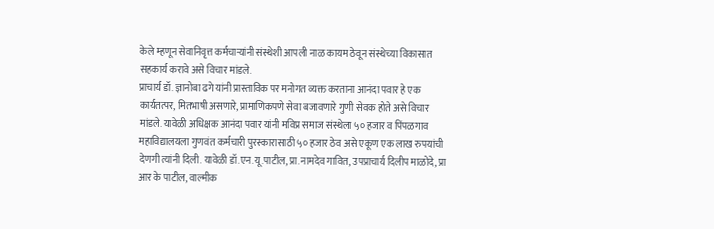केले म्हणून सेवानिवृत्त कर्मचाऱ्यांनी संस्थेशी आपली नाळ कायम ठेवून संस्थेच्या विकासात सहकार्य करावे असे विचार मांडले.
प्राचार्य डॉ. ज्ञानोबा ढगे यांनी प्रास्ताविक पर मनोगत व्यक्त करताना आनंदा पवार हे एक कार्यतत्पर, मितभाषी असणारे, प्रामाणिकपणे सेवा बजावणारे गुणी सेवक होते असे विचार मांडले. यावेळी अधिक्षक आनंदा पवार यांनी मविप्र समाज संस्थेला ५० हजार व पिंपळगाव महाविद्यालयला गुणवंत कर्मचारी पुरस्कारासाठी ५० हजार ठेव असे एकूण एक लाख रुपयांची देणगी त्यांनी दिली. यावेळी डॉ.एन.यू.पाटील, प्रा.नामदेव गावित, उपप्राचार्य दिलीप माळोदे, प्रा आर के पाटील, वाल्मीक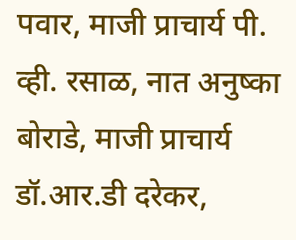पवार, माजी प्राचार्य पी. व्ही. रसाळ, नात अनुष्का बोराडे, माजी प्राचार्य डॉ.आर.डी दरेकर,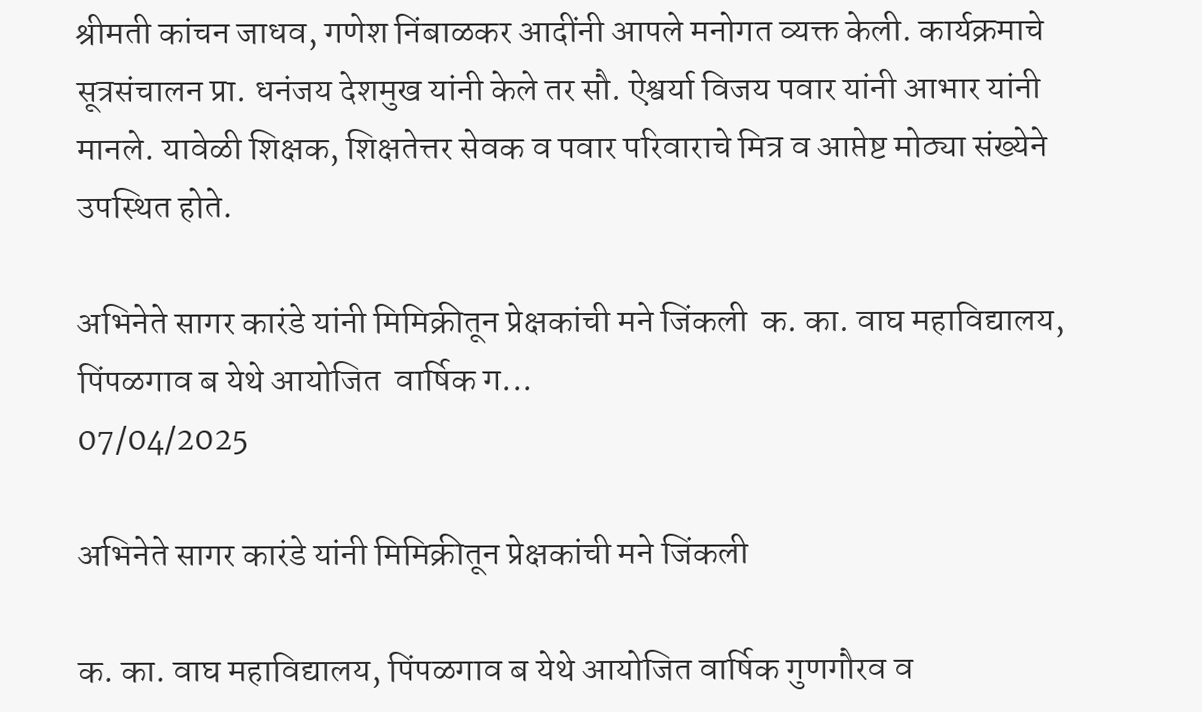श्रीमती कांचन जाधव, गणेश निंबाळकर आदींनी आपले मनोगत व्यक्त केली. कार्यक्रमाचे सूत्रसंचालन प्रा. धनंजय देशमुख यांनी केले तर सौ. ऐश्वर्या विजय पवार यांनी आभार यांनी मानले. यावेळी शिक्षक, शिक्षतेत्तर सेवक व पवार परिवाराचे मित्र व आप्तेष्ट मोठ्या संख्येने उपस्थित होते.

अभिनेते सागर कारंडे यांनी मिमिक्रीतून प्रेक्षकांची मने जिंकली  क. का. वाघ महाविद्यालय, पिंपळगाव ब येथे आयोजित  वार्षिक ग...
07/04/2025

अभिनेते सागर कारंडे यांनी मिमिक्रीतून प्रेक्षकांची मने जिंकली

क. का. वाघ महाविद्यालय, पिंपळगाव ब येथे आयोजित वार्षिक गुणगौरव व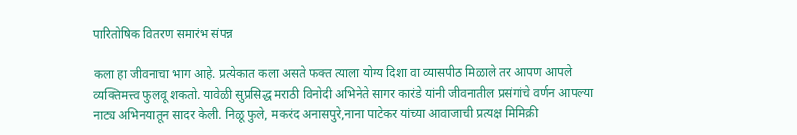पारितोषिक वितरण समारंभ संपन्न

कला हा जीवनाचा भाग आहे. प्रत्येकात कला असते फक्त त्याला योग्य दिशा वा व्यासपीठ मिळाले तर आपण आपले व्यक्तिमत्त्व फुलवू शकतो. यावेळी सुप्रसिद्ध मराठी विनोदी अभिनेते सागर कारंडे यांनी जीवनातील प्रसंगांचे वर्णन आपल्या नाट्य अभिनयातून सादर केली. निळू फुले, मकरंद अनासपुरे,नाना पाटेकर यांच्या आवाजाची प्रत्यक्ष मिमिक्री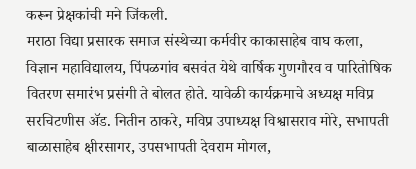करून प्रेक्षकांची मने जिंकली.
मराठा विद्या प्रसारक समाज संस्थेच्या कर्मवीर काकासाहेब वाघ कला, विज्ञान महाविद्यालय, पिंपळगांव बसवंत येथे वार्षिक गुणगौरव व पारितोषिक वितरण समारंभ प्रसंगी ते बोलत होते. यावेळी कार्यक्रमाचे अध्यक्ष मविप्र सरचिटणीस ॲड. नितीन ठाकरे, मविप्र उपाध्यक्ष विश्वासराव मोरे, सभापती बाळासाहेब क्षीरसागर, उपसभापती देवराम मोगल,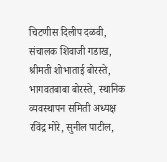चिटणीस दिलीप दळवी, संचालक शिवाजी गडाख, श्रीमती शोभाताई बोरस्ते, भागवतबाबा बोरस्ते, स्थानिक व्यवस्थापन समिती अध्यक्ष रविंद्र मोरे, सुनील पाटील,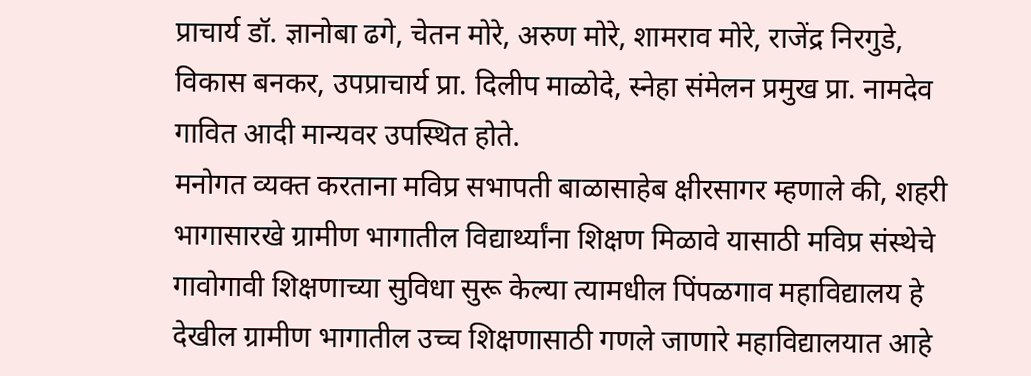प्राचार्य डॉ. ज्ञानोबा ढगे, चेतन मोरे, अरुण मोरे, शामराव मोरे, राजेंद्र निरगुडे, विकास बनकर, उपप्राचार्य प्रा. दिलीप माळोदे, स्नेहा संमेलन प्रमुख प्रा. नामदेव गावित आदी मान्यवर उपस्थित होते.
मनोगत व्यक्त करताना मविप्र सभापती बाळासाहेब क्षीरसागर म्हणाले की, शहरी भागासारखे ग्रामीण भागातील विद्यार्थ्यांना शिक्षण मिळावे यासाठी मविप्र संस्थेचे गावोगावी शिक्षणाच्या सुविधा सुरू केल्या त्यामधील पिंपळगाव महाविद्यालय हे देखील ग्रामीण भागातील उच्च शिक्षणासाठी गणले जाणारे महाविद्यालयात आहे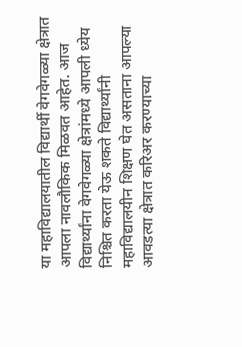या महाविद्यालयातील विद्यार्थी वेगवेगळ्या क्षेत्रात आपला नावलौकिक मिळवत आहेत. आज विद्यार्थ्यांना वेगवेगळ्या क्षेत्रांमध्ये आपली ध्येय निश्चित करता येऊ शकते विद्यार्थ्यांनी महाविद्यालयीन शिक्षण घेत असताना आपल्या आवडत्या क्षेत्रात करिअर करण्याच्या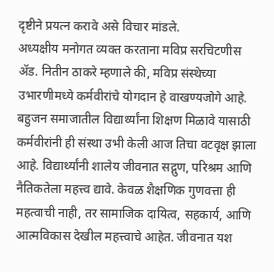दृष्टीने प्रयत्न करावे असे विचार मांडले.
अध्यक्षीय मनोगत व्यक्त करताना मविप्र सरचिटणीस ॲड. नितीन ठाकरे म्हणाले की, मविप्र संस्थेच्या उभारणीमध्ये कर्मवीरांचे योगदान हे वाखण्यजोगे आहे. बहुजन समाजातील विद्यार्थ्यांना शिक्षण मिळावे यासाठी कर्मवीरांनी ही संस्था उभी केली आज तिचा वटवृक्ष झाला आहे. विद्यार्थ्यांनी शालेय जीवनात सद्गुण, परिश्रम आणि नैतिकतेला महत्त्व द्यावे. केवळ शैक्षणिक गुणवत्ता ही महत्वाची नाही, तर सामाजिक दायित्व, सहकार्य, आणि आत्मविकास देखील महत्त्वाचे आहेत. जीवनात यश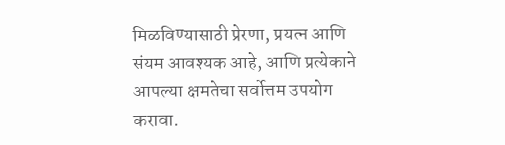मिळविण्यासाठी प्रेरणा, प्रयत्न आणि संयम आवश्यक आहे, आणि प्रत्येकाने आपल्या क्षमतेचा सर्वोत्तम उपयोग करावा.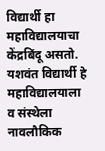विद्यार्थी हा महाविद्यालयाचा केंद्रबिंदू असतो. यशवंत विद्यार्थी हे महाविद्यालयाला व संस्थेला नावलौकिक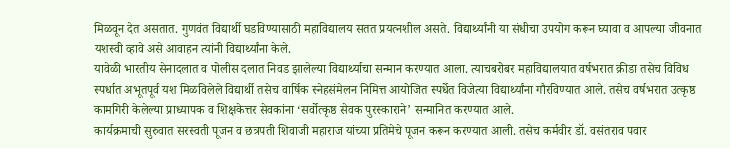मिळवून देत असतात. गुणवंत विद्यार्थी घडविण्यासाठी महाविद्यालय सतत प्रयत्नशील असते. विद्यार्थ्यांनी या संधीचा उपयोग करून घ्यावा व आपल्या जीवनात यशस्वी व्हावे असे आवाहन त्यांनी विद्यार्थ्यांना केले.
यावेळी भारतीय सेनादलात व पोलीस दलात निवड झालेल्या विद्यार्थ्याचा सन्मान करण्यात आला. त्याचबरोबर महाविद्यालयात वर्षभरात क्रीडा तसेच विविध स्पर्धात अभूतपूर्व यश मिळविलेले विद्यार्थी तसेच वार्षिक स्नेहसंमेलन निमित्त आयोजित स्पर्धेत विजेत्या विद्यार्थ्यांना गौरविण्यात आले. तसेच वर्षभरात उत्कृष्ठ कामगिरी केलेल्या प्राध्यापक व शिक्षकेत्तर सेवकांना ‘सर्वोत्कृष्ठ सेवक पुरस्काराने’ सन्मानित करण्यात आले.
कार्यक्रमाची सुरुवात सरस्वती पूजन व छत्रपती शिवाजी महाराज यांच्या प्रतिमेचे पूजन करून करण्यात आली. तसेच कर्मवीर डॉ. वसंतराव पवार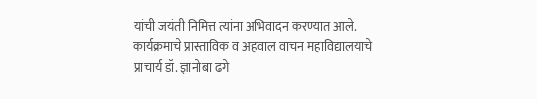यांची जयंती निमित्त त्यांना अभिवादन करण्यात आले. कार्यक्रमाचे प्रास्ताविक व अहवाल वाचन महाविद्यालयाचे प्राचार्य डॉ. ज्ञानोबा ढगे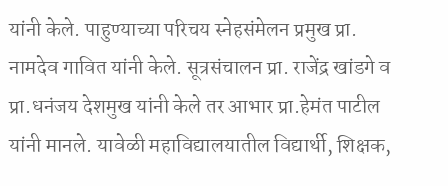यांनी केले. पाहुण्याच्या परिचय स्नेहसंमेलन प्रमुख प्रा. नामदेव गावित यांनी केले. सूत्रसंचालन प्रा. राजेंद्र खांडगे व प्रा.धनंजय देशमुख यांनी केले तर आभार प्रा.हेमंत पाटील यांनी मानले. यावेळी महाविद्यालयातील विद्यार्थी, शिक्षक,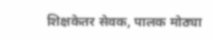शिक्षकेतर सेवक, पालक मोठ्या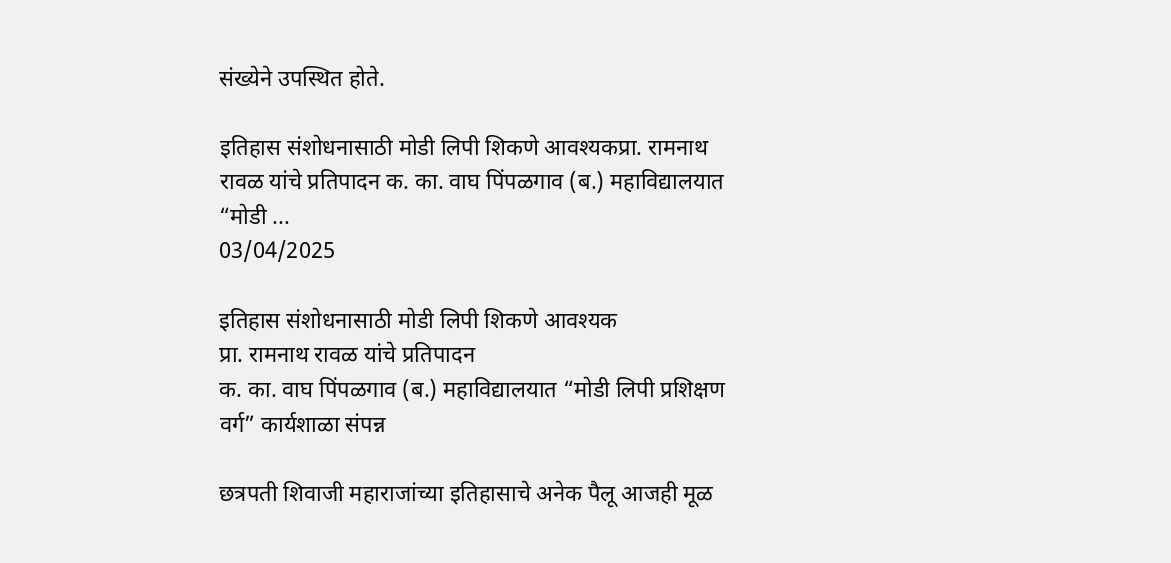संख्येने उपस्थित होते.

इतिहास संशोधनासाठी मोडी लिपी शिकणे आवश्यकप्रा. रामनाथ रावळ यांचे प्रतिपादन क. का. वाघ पिंपळगाव (ब.) महाविद्यालयात “मोडी ...
03/04/2025

इतिहास संशोधनासाठी मोडी लिपी शिकणे आवश्यक
प्रा. रामनाथ रावळ यांचे प्रतिपादन
क. का. वाघ पिंपळगाव (ब.) महाविद्यालयात “मोडी लिपी प्रशिक्षण वर्ग” कार्यशाळा संपन्न

छत्रपती शिवाजी महाराजांच्या इतिहासाचे अनेक पैलू आजही मूळ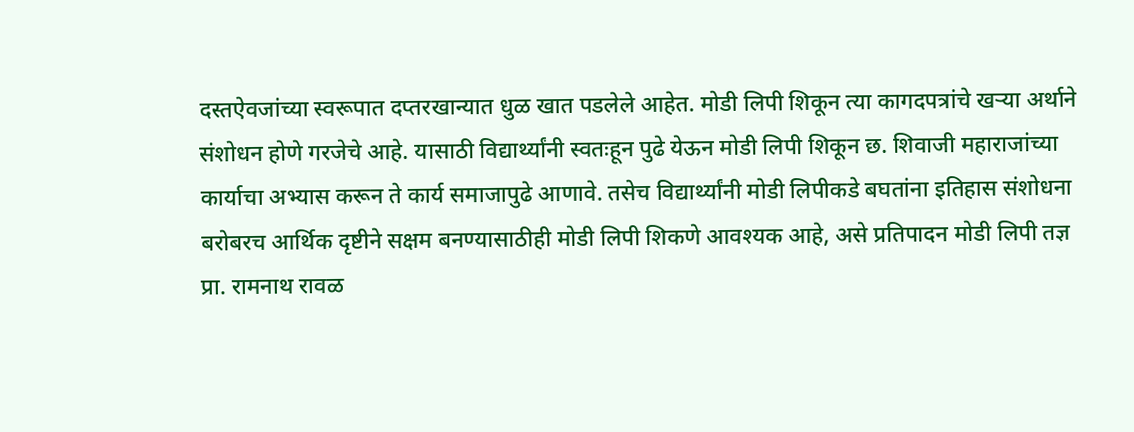दस्तऐवजांच्या स्वरूपात दप्तरखान्यात धुळ खात पडलेले आहेत. मोडी लिपी शिकून त्या कागदपत्रांचे खऱ्या अर्थाने संशोधन होणे गरजेचे आहे. यासाठी विद्यार्थ्यांनी स्वतःहून पुढे येऊन मोडी लिपी शिकून छ. शिवाजी महाराजांच्या कार्याचा अभ्यास करून ते कार्य समाजापुढे आणावे. तसेच विद्यार्थ्यांनी मोडी लिपीकडे बघतांना इतिहास संशोधना बरोबरच आर्थिक दृष्टीने सक्षम बनण्यासाठीही मोडी लिपी शिकणे आवश्यक आहे, असे प्रतिपादन मोडी लिपी तज्ञ प्रा. रामनाथ रावळ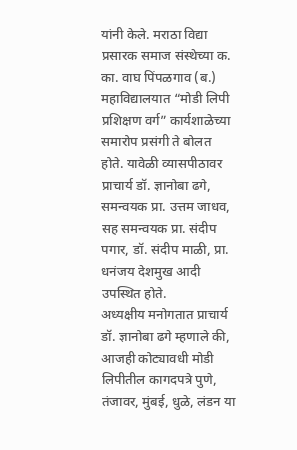यांनी केले. मराठा विद्या प्रसारक समाज संस्थेच्या क. का. वाघ पिंपळगाव (ब.) महाविद्यालयात “मोडी लिपी प्रशिक्षण वर्ग” कार्यशाळेच्या समारोप प्रसंगी ते बोलत होते. यावेळी व्यासपीठावर प्राचार्य डॉ. ज्ञानोबा ढगे, समन्वयक प्रा. उत्तम जाधव, सह समन्वयक प्रा. संदीप पगार, डॉ. संदीप माळी, प्रा. धनंजय देशमुख आदी उपस्थित होते.
अध्यक्षीय मनोगतात प्राचार्य डॉ. ज्ञानोबा ढगे म्हणाले की, आजही कोट्यावधी मोडी लिपीतील कागदपत्रे पुणे, तंजावर, मुंबई, धुळे, लंडन या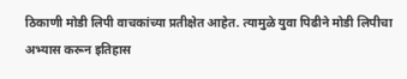ठिकाणी मोडी लिपी वाचकांच्या प्रतीक्षेत आहेत. त्यामुळे युवा पिढीने मोडी लिपीचा अभ्यास करून इतिहास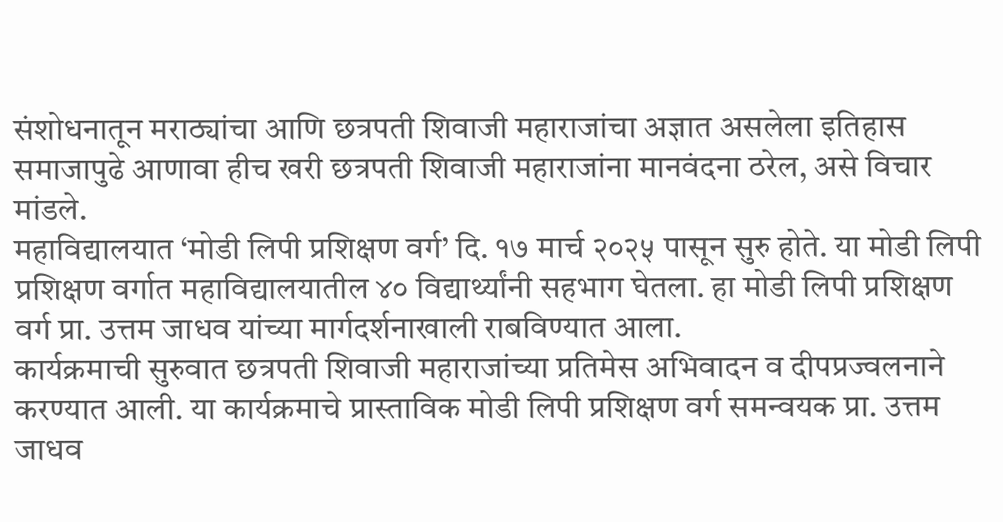संशोधनातून मराठ्यांचा आणि छत्रपती शिवाजी महाराजांचा अज्ञात असलेला इतिहास समाजापुढे आणावा हीच खरी छत्रपती शिवाजी महाराजांना मानवंदना ठरेल, असे विचार मांडले.
महाविद्यालयात ‘मोडी लिपी प्रशिक्षण वर्ग’ दि. १७ मार्च २०२५ पासून सुरु होते. या मोडी लिपी प्रशिक्षण वर्गात महाविद्यालयातील ४० विद्यार्थ्यांनी सहभाग घेतला. हा मोडी लिपी प्रशिक्षण वर्ग प्रा. उत्तम जाधव यांच्या मार्गदर्शनाखाली राबविण्यात आला.
कार्यक्रमाची सुरुवात छत्रपती शिवाजी महाराजांच्या प्रतिमेस अभिवादन व दीपप्रज्वलनाने करण्यात आली. या कार्यक्रमाचे प्रास्ताविक मोडी लिपी प्रशिक्षण वर्ग समन्वयक प्रा. उत्तम जाधव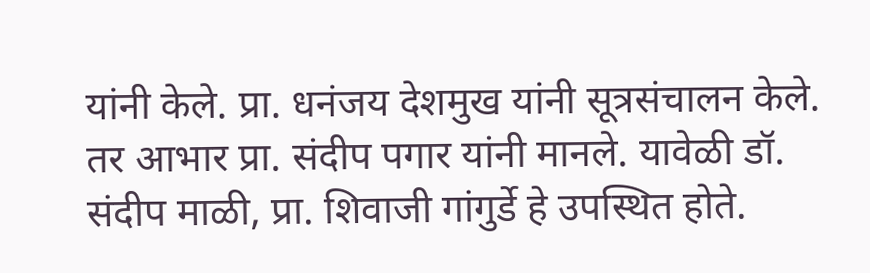यांनी केले. प्रा. धनंजय देशमुख यांनी सूत्रसंचालन केले. तर आभार प्रा. संदीप पगार यांनी मानले. यावेळी डॉ. संदीप माळी, प्रा. शिवाजी गांगुर्डे हे उपस्थित होते.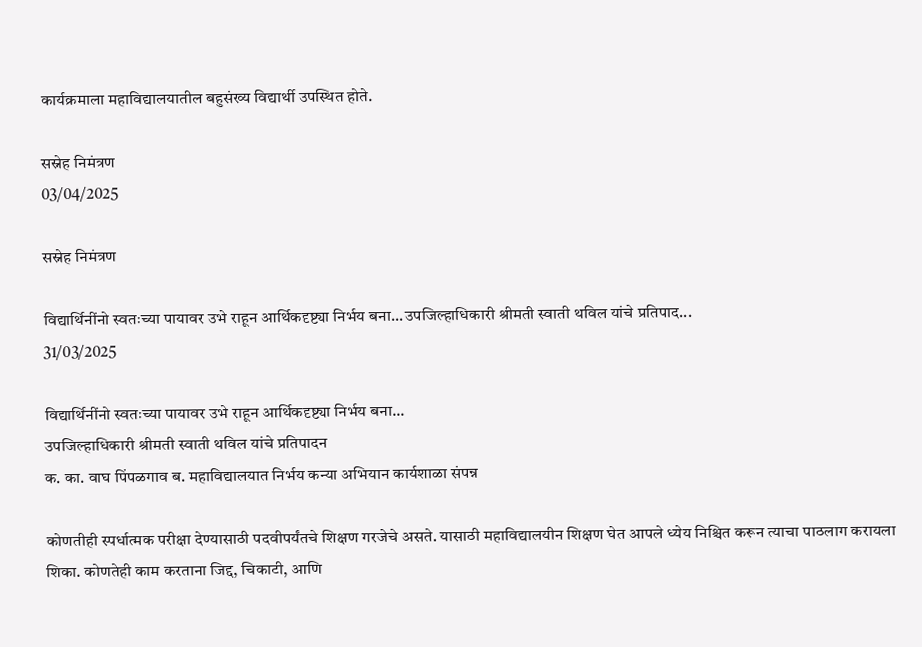कार्यक्रमाला महाविद्यालयातील बहुसंख्य विद्यार्थी उपस्थित होते.

सस्नेह निमंत्रण
03/04/2025

सस्नेह निमंत्रण

विद्यार्थिनींनो स्वतःच्या पायावर उभे राहून आर्थिकदृष्ट्या निर्भय बना...उपजिल्हाधिकारी श्रीमती स्वाती थविल यांचे प्रतिपाद...
31/03/2025

विद्यार्थिनींनो स्वतःच्या पायावर उभे राहून आर्थिकदृष्ट्या निर्भय बना...
उपजिल्हाधिकारी श्रीमती स्वाती थविल यांचे प्रतिपादन
क. का. वाघ पिंपळगाव ब. महाविद्यालयात निर्भय कन्या अभियान कार्यशाळा संपन्न

कोणतीही स्पर्धात्मक परीक्षा देण्यासाठी पदवीपर्यंतचे शिक्षण गरजेचे असते. यासाठी महाविद्यालयीन शिक्षण घेत आपले ध्येय निश्चित करून त्याचा पाठलाग करायला शिका. कोणतेही काम करताना जिद्द, चिकाटी, आणि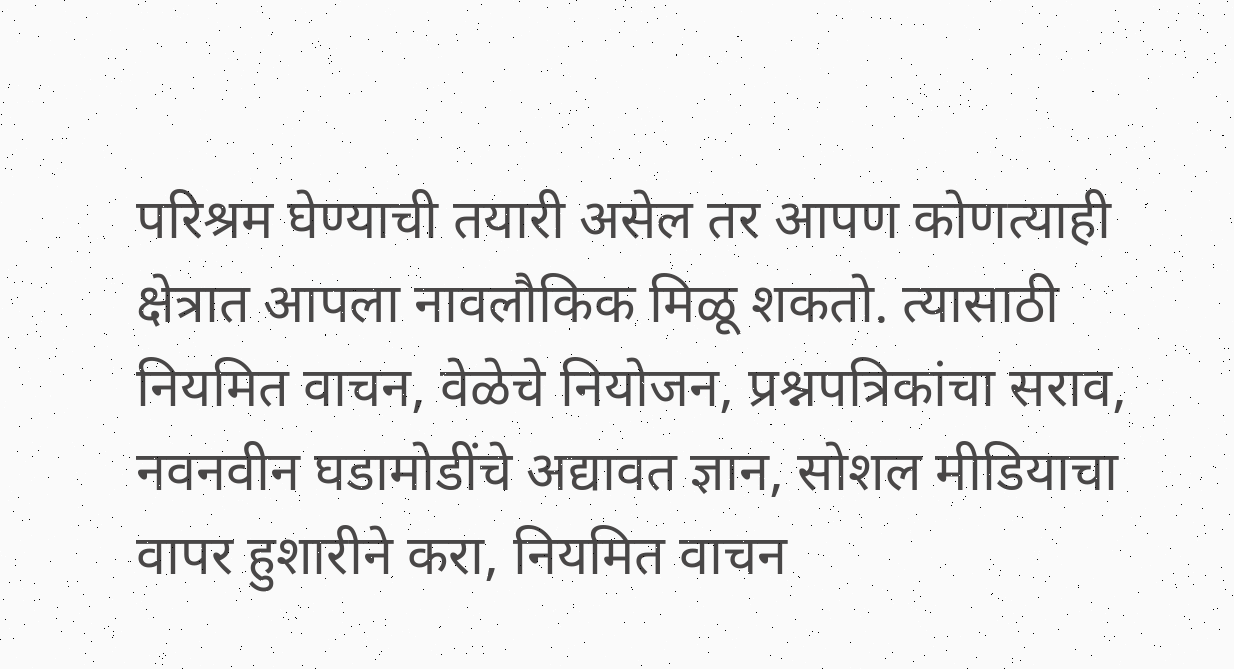परिश्रम घेण्याची तयारी असेल तर आपण कोणत्याही क्षेत्रात आपला नावलौकिक मिळू शकतो. त्यासाठी नियमित वाचन, वेळेचे नियोजन, प्रश्नपत्रिकांचा सराव, नवनवीन घडामोडींचे अद्यावत ज्ञान, सोशल मीडियाचा वापर हुशारीने करा, नियमित वाचन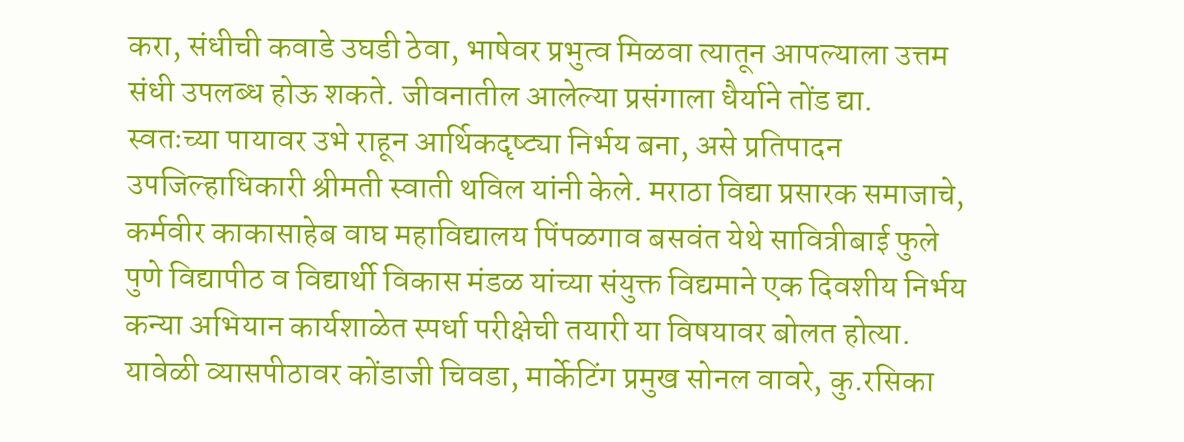करा, संधीची कवाडे उघडी ठेवा, भाषेवर प्रभुत्व मिळवा त्यातून आपल्याला उत्तम संधी उपलब्ध होऊ शकते. जीवनातील आलेल्या प्रसंगाला धैर्याने तोंड द्या. स्वतःच्या पायावर उभे राहून आर्थिकदृष्ट्या निर्भय बना, असे प्रतिपादन उपजिल्हाधिकारी श्रीमती स्वाती थविल यांनी केले. मराठा विद्या प्रसारक समाजाचे, कर्मवीर काकासाहेब वाघ महाविद्यालय पिंपळगाव बसवंत येथे सावित्रीबाई फुले पुणे विद्यापीठ व विद्यार्थी विकास मंडळ यांच्या संयुक्त विद्यमाने एक दिवशीय निर्भय कन्या अभियान कार्यशाळेत स्पर्धा परीक्षेची तयारी या विषयावर बोलत होत्या. यावेळी व्यासपीठावर कोंडाजी चिवडा, मार्केटिंग प्रमुख सोनल वावरे, कु.रसिका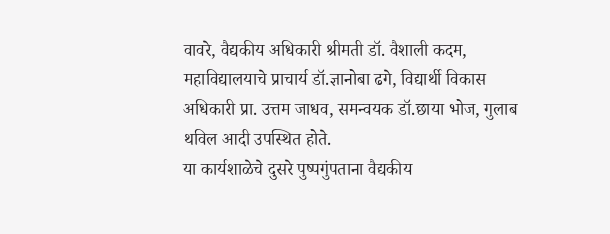वावरे, वैद्यकीय अधिकारी श्रीमती डॉ. वैशाली कदम, महाविद्यालयाचे प्राचार्य डॉ.ज्ञानोबा ढगे, विद्यार्थी विकास अधिकारी प्रा. उत्तम जाधव, समन्वयक डॉ.छाया भोज, गुलाब थविल आदी उपस्थित होते.
या कार्यशाळेचे दुसरे पुष्पगुंपताना वैद्यकीय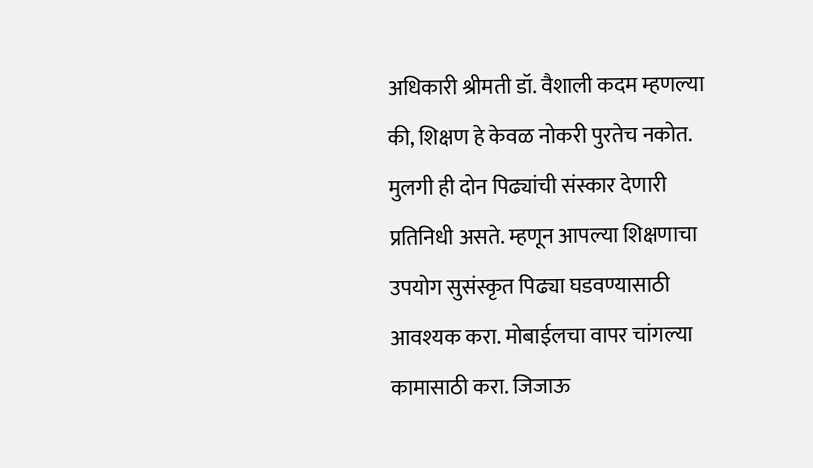अधिकारी श्रीमती डॉ. वैशाली कदम म्हणल्या की, शिक्षण हे केवळ नोकरी पुरतेच नकोत. मुलगी ही दोन पिढ्यांची संस्कार देणारी प्रतिनिधी असते. म्हणून आपल्या शिक्षणाचा उपयोग सुसंस्कृत पिढ्या घडवण्यासाठी आवश्यक करा. मोबाईलचा वापर चांगल्या कामासाठी करा. जिजाऊ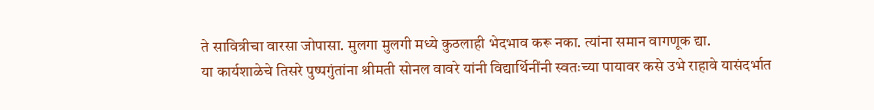ते सावित्रीचा वारसा जोपासा. मुलगा मुलगी मध्ये कुठलाही भेदभाव करू नका. त्यांना समान वागणूक द्या.
या कार्यशाळेचे तिसरे पुष्पगुंतांना श्रीमती सोनल वावरे यांनी विद्यार्थिनींनी स्वतःच्या पायावर कसे उभे राहावे यासंदर्भात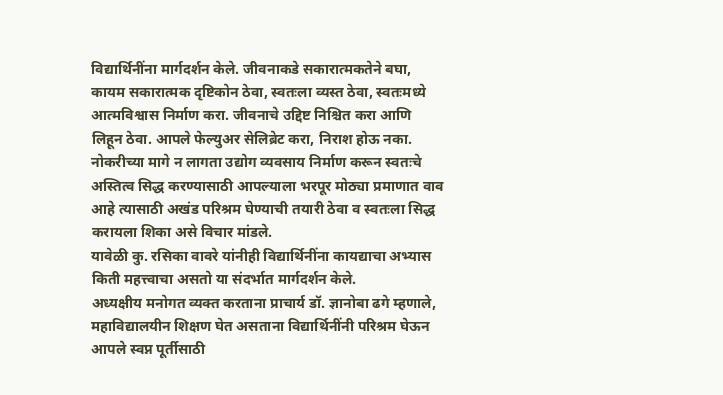विद्यार्थिनींना मार्गदर्शन केले. जीवनाकडे सकारात्मकतेने बघा, कायम सकारात्मक दृष्टिकोन ठेवा, स्वतःला व्यस्त ठेवा, स्वतःमध्ये आत्मविश्वास निर्माण करा. जीवनाचे उद्दिष्ट निश्चित करा आणि लिहून ठेवा. आपले फेल्युअर सेलिब्रेट करा, निराश होऊ नका. नोकरीच्या मागे न लागता उद्योग व्यवसाय निर्माण करून स्वतःचे अस्तित्व सिद्ध करण्यासाठी आपल्याला भरपूर मोठ्या प्रमाणात वाव आहे त्यासाठी अखंड परिश्रम घेण्याची तयारी ठेवा व स्वतःला सिद्ध करायला शिका असे विचार मांडले.
यावेळी कु. रसिका वावरे यांनीही विद्यार्थिनींना कायद्याचा अभ्यास किती महत्त्वाचा असतो या संदर्भात मार्गदर्शन केले.
अध्यक्षीय मनोगत व्यक्त करताना प्राचार्य डॉ. ज्ञानोबा ढगे म्हणाले, महाविद्यालयीन शिक्षण घेत असताना विद्यार्थिनींनी परिश्रम घेऊन आपले स्वप्न पूर्तीसाठी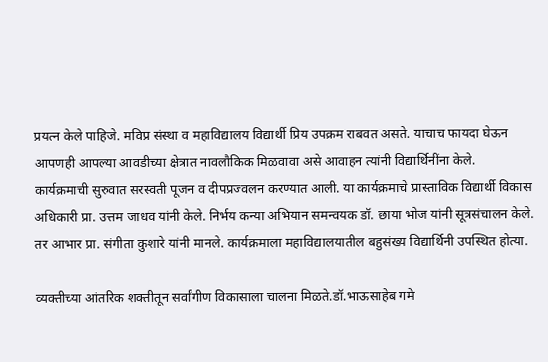प्रयत्न केले पाहिजे. मविप्र संस्था व महाविद्यालय विद्यार्थी प्रिय उपक्रम राबवत असते. याचाच फायदा घेऊन आपणही आपल्या आवडीच्या क्षेत्रात नावलौकिक मिळवावा असे आवाहन त्यांनी विद्यार्थिनींना केले.
कार्यक्रमाची सुरुवात सरस्वती पूजन व दीपप्रज्वलन करण्यात आली. या कार्यक्रमाचे प्रास्ताविक विद्यार्थी विकास अधिकारी प्रा. उत्तम जाधव यांनी केले. निर्भय कन्या अभियान समन्वयक डॉ. छाया भोज यांनी सूत्रसंचालन केले. तर आभार प्रा. संगीता कुशारे यांनी मानले. कार्यक्रमाला महाविद्यालयातील बहुसंख्य विद्यार्थिनी उपस्थित होत्या.

व्यक्तीच्या आंतरिक शक्तीतून सर्वांगीण विकासाला चालना मिळते.डॉ.भाऊसाहेब गमे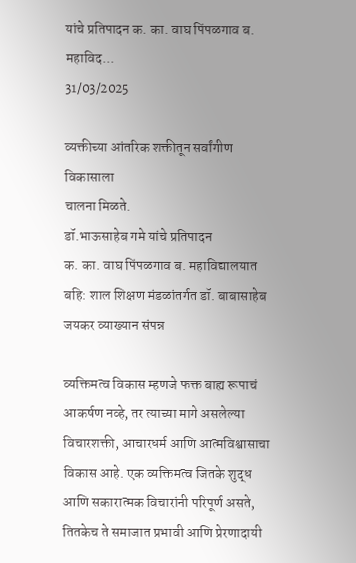यांचे प्रतिपादन क. का. वाघ पिंपळगाव ब. महाविद...
31/03/2025

व्यक्तीच्या आंतरिक शक्तीतून सर्वांगीण विकासाला
चालना मिळते.
डॉ.भाऊसाहेब गमे यांचे प्रतिपादन
क. का. वाघ पिंपळगाव ब. महाविद्यालयात बहि: शाल शिक्षण मंडळांतर्गत डॉ. बाबासाहेब जयकर व्याख्यान संपन्न

व्यक्तिमत्व विकास म्हणजे फक्त बाह्य रूपाचं आकर्षण नव्हे, तर त्याच्या मागे असलेल्या विचारशक्ती, आचारधर्म आणि आत्मविश्वासाचा विकास आहे. एक व्यक्तिमत्व जितके शुद्ध आणि सकारात्मक विचारांनी परिपूर्ण असते, तितकेच ते समाजात प्रभावी आणि प्रेरणादायी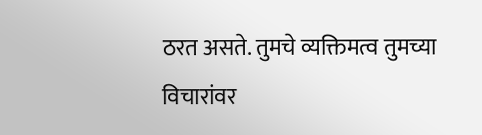ठरत असते. तुमचे व्यक्तिमत्व तुमच्या विचारांवर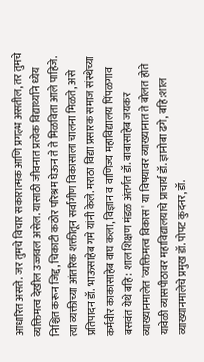आधारित असते. जर तुमचे विचार सकारात्मक आणि प्रगल्भ असतील, तर तुमचे व्यक्तिमत्व देखील उज्जवल असेल. यासाठी जीवनात प्रत्येक विद्यार्थ्याने ध्येय निश्चित करून जिद्द, चिकाटी कठोर परिश्रम घेऊन ते ते मिळविता आले पाहिजे. त्या व्यक्तीच्या आंतरिक शक्तीतून सर्वांगीण विकासाला चालना मिळते, असे प्रतिपादन डॉ. भाऊसाहेब गमे यांनी केले. मराठा विद्या प्रसारक समाज संस्थेच्या कर्मवीर काकासाहेब वाघ कला, विज्ञान व वाणिज्य महाविद्यालय पिंपळगाव बसवंत येथे बहि: शाल शिक्षण मंडळ अंतर्गत डॉ. बाबासाहेब जयकर व्याख्यानमालेत 'व्यक्तिमत्व विकास' या विषयावर व्याख्यानात ते बोलत होते यावेळी व्यासपीठावर महाविद्यालयाचे प्राचार्य डॉ. ज्ञानोबा ढगे, बहि:शाल व्याख्यानमालेचे प्रमुख डॉ. पोपट कुदनर, डॉ.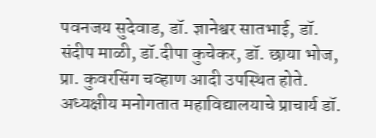पवनजय सुदेवाड, डॉ. ज्ञानेश्वर सातभाई, डॉ. संदीप माळी, डॉ.दीपा कुचेकर, डॉ. छाया भोज, प्रा. कुवरसिंग चव्हाण आदी उपस्थित होते.
अध्यक्षीय मनोगतात महाविद्यालयाचे प्राचार्य डॉ.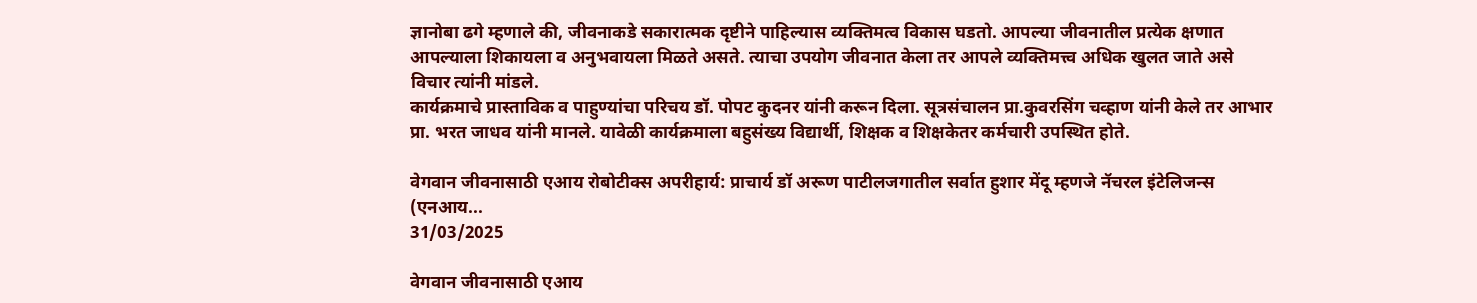ज्ञानोबा ढगे म्हणाले की, जीवनाकडे सकारात्मक दृष्टीने पाहिल्यास व्यक्तिमत्व विकास घडतो. आपल्या जीवनातील प्रत्येक क्षणात आपल्याला शिकायला व अनुभवायला मिळते असते. त्याचा उपयोग जीवनात केला तर आपले व्यक्तिमत्त्व अधिक खुलत जाते असे विचार त्यांनी मांडले.
कार्यक्रमाचे प्रास्ताविक व पाहुण्यांचा परिचय डॉ. पोपट कुदनर यांनी करून दिला. सूत्रसंचालन प्रा.कुवरसिंग चव्हाण यांनी केले तर आभार प्रा. भरत जाधव यांनी मानले. यावेळी कार्यक्रमाला बहुसंख्य विद्यार्थी, शिक्षक व शिक्षकेतर कर्मचारी उपस्थित होते.

वेगवान जीवनासाठी एआय रोबोटीक्स अपरीहार्य: प्राचार्य डॉ अरूण पाटीलजगातील सर्वात हुशार मेंदू म्हणजे नॅचरल इंटेलिजन्स (एनआय...
31/03/2025

वेगवान जीवनासाठी एआय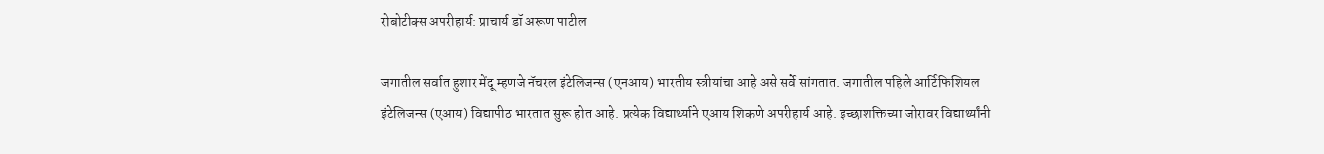रोबोटीक्स अपरीहार्य: प्राचार्य डॉ अरूण पाटील

जगातील सर्वात हुशार मेंदू म्हणजे नॅचरल इंटेलिजन्स (एनआय) भारतीय स्त्रीयांचा आहे असे सर्वे सांगतात. जगातील पहिले आर्टिफिशियल इंटेलिजन्स (एआय) विद्यापीठ भारतात सुरू होत आहे. प्रत्येक विद्यार्थ्याने एआय शिकणे अपरीहार्य आहे. इच्छाशक्तिच्या जोरावर विद्यार्थ्यांनी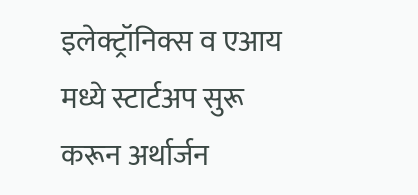इलेक्ट्रॉनिक्स व एआय मध्ये स्टार्टअप सुरू करून अर्थार्जन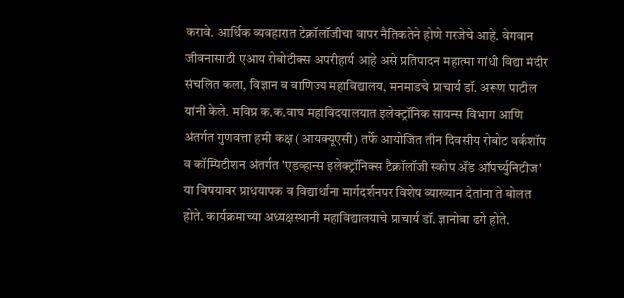करावे. आर्थिक व्यवहारात टेक्नॉलॉजीचा वापर नैतिकतेने होणे गरजेचे आहे. वेगवान जीवनासाठी एआय रोबोटीक्स अपरीहार्य आहे असे प्रतिपादन महात्मा गांधी विद्या मंदीर संचलित कला, विज्ञान व वाणिज्य महाविद्यालय, मनमाडचे प्राचार्य डॉ. अरूण पाटील यांनी केले. मविप्र क.क.वाघ महाविदयालयात इलेक्ट्रॉनिक सायन्स विभाग आणि अंतर्गत गुणवत्ता हमी कक्ष (आयक्यूएसी) तर्फे आयोजित तीन दिवसीय रोबोट वर्कशॉप व कॉम्पिटीशन अंतर्गत 'एडव्हान्स इलेक्ट्रॉनिक्स टैक्नॉलॉजी स्कोप ॲंड ऑपर्च्युनिटीज' या विषयावर प्राधयापक व विद्यार्थांना मार्गदर्शनपर विशेष व्याख्यान देतांना ते बोलत होते. कार्यक्रमाच्या अध्यक्षस्थानी महाविद्यालयाचे प्राचार्य डॉ. ज्ञानोबा ढगे होते.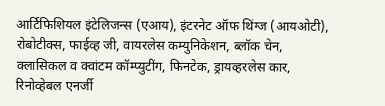आर्टिफिशियल इंटेलिजन्स (एआय), इंटरनेट ऑफ थिंग्ज (आयओटी), रोबोटीक्स, फाईव्ह जी, वायरलेस कम्युनिकेशन, ब्लॉक चेन, क्लासिकल व क्वांटम कॉम्प्युटींग, फिनटेक, ड्रायव्हरलेस कार, रिनोव्हेबल एनर्जी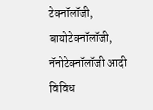टेक्नॉलॉजी, बायोटेक्नॉलॉजी, नॅनोटेक्नॉलॉजी आदी विविध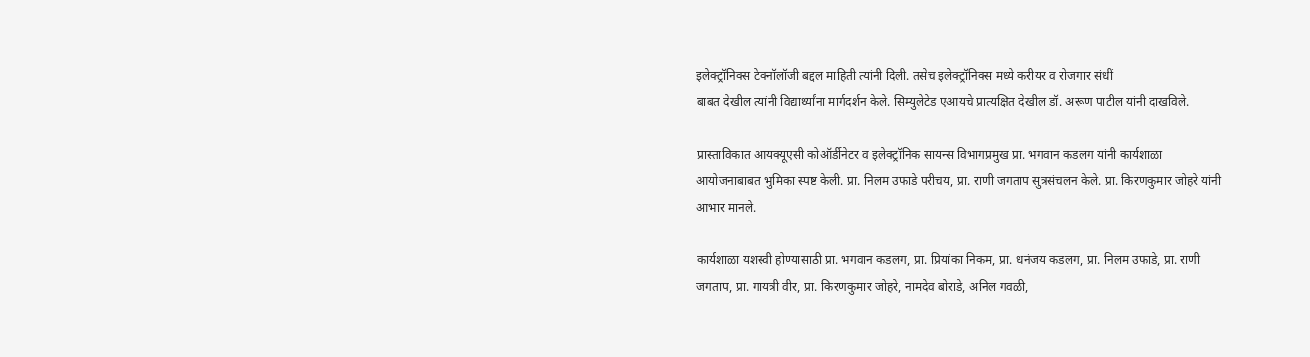इलेक्ट्रॉनिक्स टेक्नॉलॉजी बद्दल माहिती त्यांनी दिली. तसेच इलेक्ट्रॉनिक्स मध्ये करीयर व रोजगार संधीं
बाबत देखील त्यांनी विद्यार्थ्यांना मार्गदर्शन केले. सिम्युलेटेड एआयचे प्रात्यक्षित देखील डॉ. अरूण पाटील यांनी दाखविले.

प्रास्ताविकात आयक्यूएसी कोऑर्डीनेटर व इलेक्ट्रॉनिक सायन्स विभागप्रमुख प्रा. भगवान कडलग यांनी कार्यशाळा आयोजनाबाबत भुमिका स्पष्ट केली. प्रा. निलम उफाडे परीचय, प्रा. राणी जगताप सुत्रसंचलन केले. प्रा. किरणकुमार जोहरे यांनी आभार मानले.

कार्यशाळा यशस्वी होण्यासाठी प्रा. भगवान कडलग, प्रा. प्रियांका निकम, प्रा. धनंजय कडलग, प्रा. निलम उफाडे, प्रा. राणी जगताप, प्रा. गायत्री वीर, प्रा. किरणकुमार जोहरे, नामदेव बोराडे, अनिल गवळी,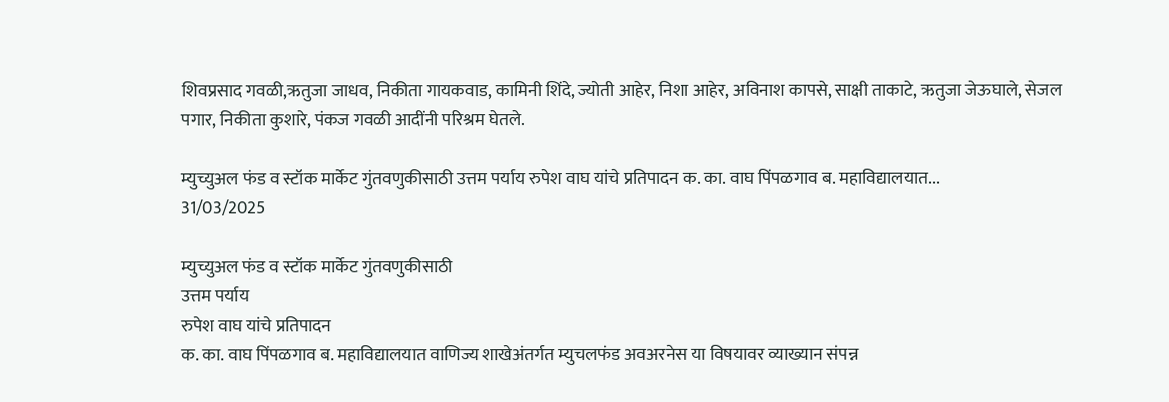शिवप्रसाद गवळी,ऋतुजा जाधव, निकीता गायकवाड, कामिनी शिंदे, ज्योती आहेर, निशा आहेर, अविनाश कापसे, साक्षी ताकाटे, ऋतुजा जेऊघाले, सेजल पगार, निकीता कुशारे, पंकज गवळी आदींनी परिश्रम घेतले.

म्युच्युअल फंड व स्टॉक मार्केट गुंतवणुकीसाठी उत्तम पर्याय रुपेश वाघ यांचे प्रतिपादन क. का. वाघ पिंपळगाव ब. महाविद्यालयात...
31/03/2025

म्युच्युअल फंड व स्टॉक मार्केट गुंतवणुकीसाठी
उत्तम पर्याय
रुपेश वाघ यांचे प्रतिपादन
क. का. वाघ पिंपळगाव ब. महाविद्यालयात वाणिज्य शाखेअंतर्गत म्युचलफंड अवअरनेस या विषयावर व्याख्यान संपन्न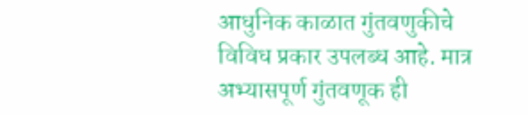आधुनिक काळात गुंतवणुकीचे विविध प्रकार उपलब्ध आहे. मात्र अभ्यासपूर्ण गुंतवणूक ही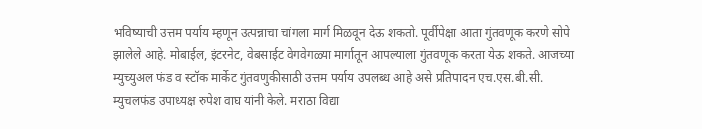भविष्याची उत्तम पर्याय म्हणून उत्पन्नाचा चांगला मार्ग मिळवून देऊ शकतो. पूर्वीपेक्षा आता गुंतवणूक करणे सोपे झालेले आहे. मोबाईल, इंटरनेट, वेबसाईट वेगवेगळ्या मार्गातून आपल्याला गुंतवणूक करता येऊ शकते. आजच्या म्युच्युअल फंड व स्टॉक मार्केट गुंतवणुकीसाठी उत्तम पर्याय उपलब्ध आहे असे प्रतिपादन एच.एस.बी.सी. म्युचलफंड उपाध्यक्ष रुपेश वाघ यांनी केले. मराठा विद्या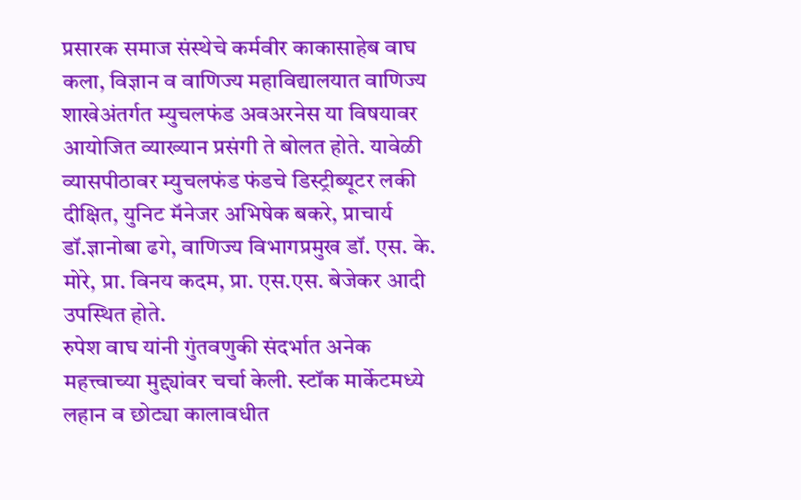प्रसारक समाज संस्थेचे कर्मवीर काकासाहेब वाघ कला, विज्ञान व वाणिज्य महाविद्यालयात वाणिज्य शाखेअंतर्गत म्युचलफंड अवअरनेस या विषयावर आयोजित व्याख्यान प्रसंगी ते बोलत होते. यावेळी व्यासपीठावर म्युचलफंड फंडचे डिस्ट्रीब्यूटर लकी दीक्षित, युनिट मॅनेजर अभिषेक बकरे, प्राचार्य डॉ.ज्ञानोबा ढगे, वाणिज्य विभागप्रमुख डॉ. एस. के. मोरे, प्रा. विनय कदम, प्रा. एस.एस. बेजेकर आदी उपस्थित होते.
रुपेश वाघ यांनी गुंतवणुकी संदर्भात अनेक महत्त्वाच्या मुद्द्यांवर चर्चा केली. स्टॉक मार्केटमध्ये लहान व छोट्या कालावधीत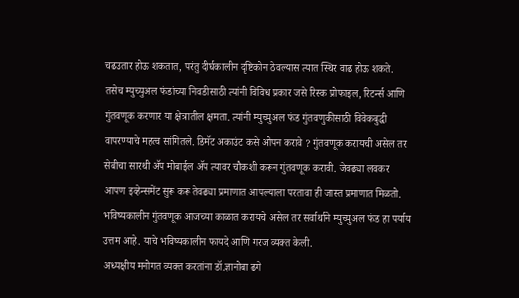चढउतार होऊ शकतात, परंतु दीर्घकालीन दृष्टिकोन ठेवल्यास त्यात स्थिर वाढ होऊ शकते. तसेच म्युच्युअल फंडांच्या निवडीसाठी त्यांनी विविध प्रकार जसे रिस्क प्रोफाइल, रिटर्न्स आणि गुंतवणूक करणार या क्षेत्रातील क्षमता. त्यांनी म्युच्युअल फंड गुंतवणुकीसाठी विवेकबुद्धी वापरण्याचे महत्व सांगितले. डिमॅट अकाउंट कसे ओपन करावे ? गुंतवणूक करायची असेल तर सेबीचा सारथी ॲप मोबाईल ॲप त्यावर चौकशी करून गुंतवणूक करावी. जेवढ्या लवकर आपण इव्हेन्समेंट सुरू करू तेवढ्या प्रमाणात आपल्याला परतावा ही जास्त प्रमाणात मिळतो. भविष्यकालीन गुंतवणूक आजच्या काळात करायचे असेल तर सर्वार्थाने म्युच्युअल फंड हा पर्याय उत्तम आहे. याचे भविष्यकालीन फायदे आणि गरज व्यक्त केली.
अध्यक्षीय मनोगत व्यक्त करतांना डॉ.ज्ञानोबा ढगे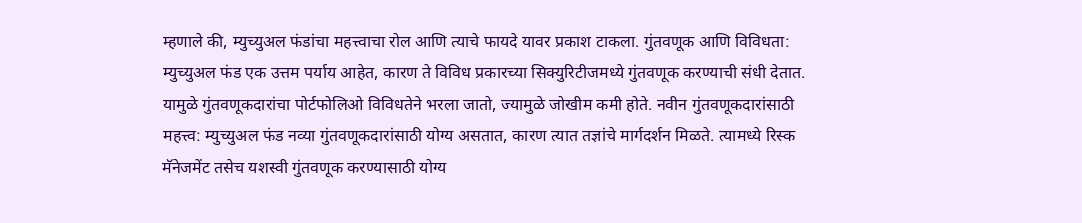म्हणाले की, म्युच्युअल फंडांचा महत्त्वाचा रोल आणि त्याचे फायदे यावर प्रकाश टाकला. गुंतवणूक आणि विविधता: म्युच्युअल फंड एक उत्तम पर्याय आहेत, कारण ते विविध प्रकारच्या सिक्युरिटीजमध्ये गुंतवणूक करण्याची संधी देतात. यामुळे गुंतवणूकदारांचा पोर्टफोलिओ विविधतेने भरला जातो, ज्यामुळे जोखीम कमी होते. नवीन गुंतवणूकदारांसाठी महत्त्व: म्युच्युअल फंड नव्या गुंतवणूकदारांसाठी योग्य असतात, कारण त्यात तज्ञांचे मार्गदर्शन मिळते. त्यामध्ये रिस्क मॅनेजमेंट तसेच यशस्वी गुंतवणूक करण्यासाठी योग्य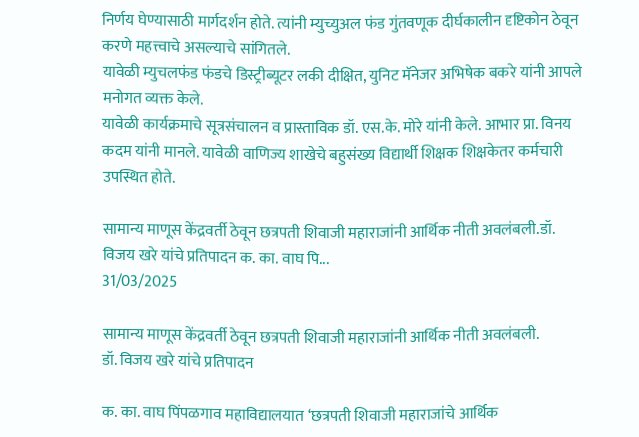निर्णय घेण्यासाठी मार्गदर्शन होते. त्यांनी म्युच्युअल फंड गुंतवणूक दीर्घकालीन दृष्टिकोन ठेवून करणे महत्त्वाचे असल्याचे सांगितले.
यावेळी म्युचलफंड फंडचे डिस्ट्रीब्यूटर लकी दीक्षित, युनिट मॅनेजर अभिषेक बकरे यांनी आपले मनोगत व्यक्त केले.
यावेळी कार्यक्रमाचे सूत्रसंचालन व प्रास्ताविक डॉ. एस.के. मोरे यांनी केले. आभार प्रा. विनय कदम यांनी मानले. यावेळी वाणिज्य शाखेचे बहुसंख्य विद्यार्थी शिक्षक शिक्षकेतर कर्मचारी उपस्थित होते.

सामान्य माणूस केंद्रवर्ती ठेवून छत्रपती शिवाजी महाराजांनी आर्थिक नीती अवलंबली.डॉ. विजय खरे यांचे प्रतिपादन क. का. वाघ पि...
31/03/2025

सामान्य माणूस केंद्रवर्ती ठेवून छत्रपती शिवाजी महाराजांनी आर्थिक नीती अवलंबली.
डॉ. विजय खरे यांचे प्रतिपादन

क. का. वाघ पिंपळगाव महाविद्यालयात ‘छत्रपती शिवाजी महाराजांचे आर्थिक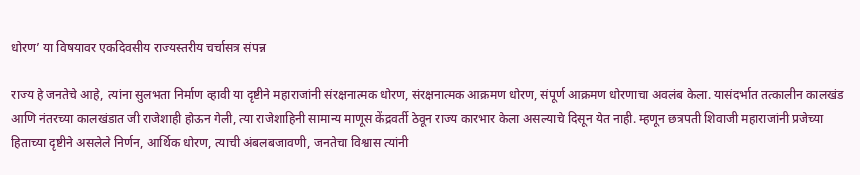धोरण’ या विषयावर एकदिवसीय राज्यस्तरीय चर्चासत्र संपन्न

राज्य हे जनतेचे आहे, त्यांना सुलभता निर्माण व्हावी या दृष्टीने महाराजांनी संरक्षनात्मक धोरण, संरक्षनात्मक आक्रमण धोरण, संपूर्ण आक्रमण धोरणाचा अवलंब केला. यासंदर्भात तत्कालीन कालखंड आणि नंतरच्या कालखंडात जी राजेशाही होऊन गेली, त्या राजेशाहिनी सामान्य माणूस केंद्रवर्ती ठेवून राज्य कारभार केला असल्याचे दिसून येत नाही. म्हणून छत्रपती शिवाजी महाराजांनी प्रजेच्या हिताच्या दृष्टीने असलेले निर्णन, आर्थिक धोरण, त्याची अंबलबजावणी, जनतेचा विश्वास त्यांनी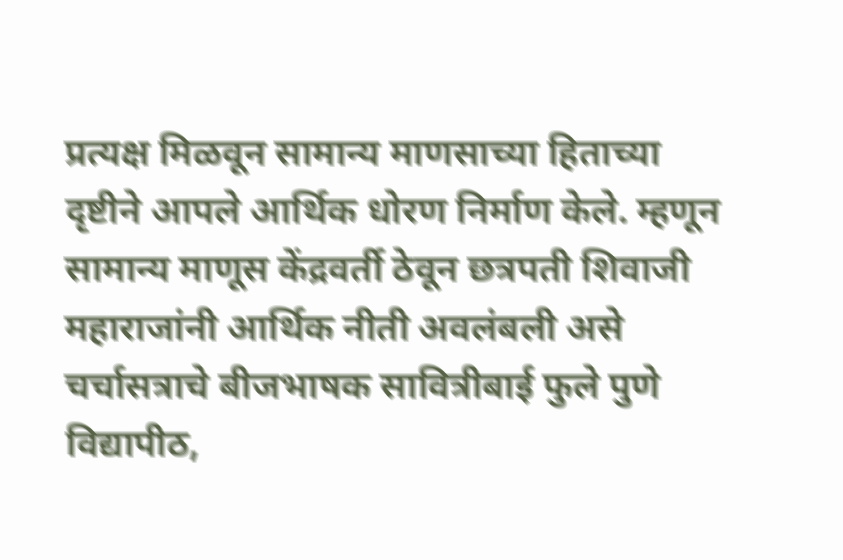प्रत्यक्ष मिळवून सामान्य माणसाच्या हिताच्या दृष्टीने आपले आर्थिक धोरण निर्माण केले. म्हणून सामान्य माणूस केंद्रवर्ती ठेवून छत्रपती शिवाजी महाराजांनी आर्थिक नीती अवलंबली असे चर्चासत्राचे बीजभाषक सावित्रीबाई फुले पुणे विद्यापीठ,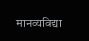मानव्यविद्या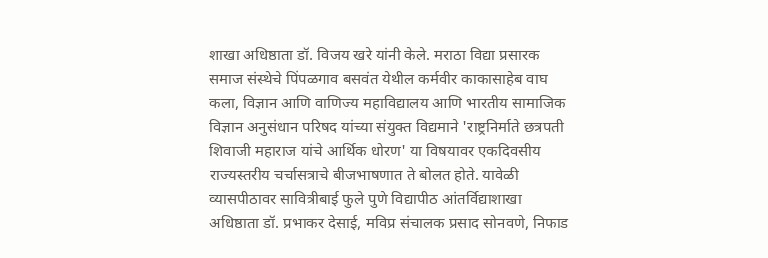शाखा अधिष्ठाता डॉ. विजय खरे यांनी केले. मराठा विद्या प्रसारक समाज संस्थेचे पिंपळगाव बसवंत येथील कर्मवीर काकासाहेब वाघ कला, विज्ञान आणि वाणिज्य महाविद्यालय आणि भारतीय सामाजिक विज्ञान अनुसंधान परिषद यांच्या संयुक्त विद्यमाने 'राष्ट्रनिर्माते छत्रपती शिवाजी महाराज यांचे आर्थिक धोरण' या विषयावर एकदिवसीय राज्यस्तरीय चर्चासत्राचे बीजभाषणात ते बोलत होते. यावेळी व्यासपीठावर सावित्रीबाई फुले पुणे विद्यापीठ आंतर्विद्याशाखा अधिष्ठाता डॉ. प्रभाकर देसाई, मविप्र संचालक प्रसाद सोनवणे, निफाड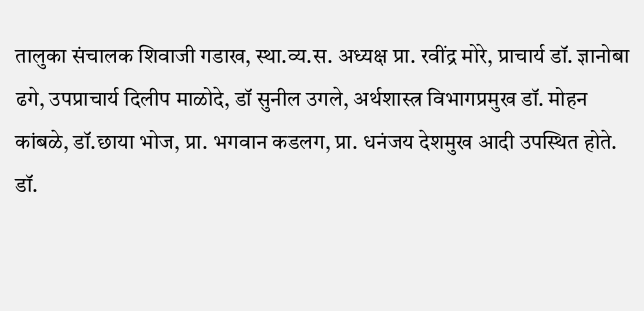तालुका संचालक शिवाजी गडाख, स्था.व्य.स. अध्यक्ष प्रा. रवींद्र मोरे, प्राचार्य डॉ. ज्ञानोबा ढगे, उपप्राचार्य दिलीप माळोदे, डॉ सुनील उगले, अर्थशास्त्र विभागप्रमुख डॉ. मोहन कांबळे, डॉ.छाया भोज, प्रा. भगवान कडलग, प्रा. धनंजय देशमुख आदी उपस्थित होते.
डॉ.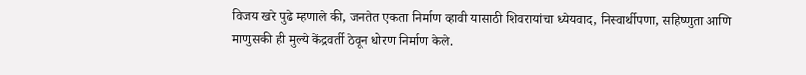विजय खरे पुढे म्हणाले की, जनतेत एकता निर्माण व्हावी यासाठी शिवरायांचा ध्येयवाद, निस्वार्थीपणा, सहिष्णुता आणि माणुसकी ही मुल्ये केंद्रवर्ती ठेवून धोरण निर्माण केले.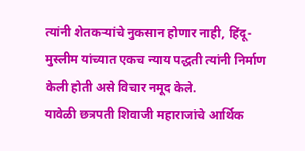त्यांनी शेतकऱ्यांचे नुकसान होणार नाही, हिंदू- मुस्लीम यांच्यात एकच न्याय पद्धती त्यांनी निर्माण केली होती असे विचार नमूद केले.
यावेळी छत्रपती शिवाजी महाराजांचे आर्थिक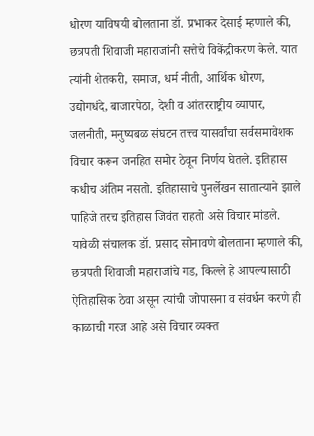धोरण याविषयी बोलताना डॉ. प्रभाकर देसाई म्हणाले की, छत्रपती शिवाजी महाराजांनी सत्तेचे विकेंद्रीकरण केले. यात त्यांनी शेतकरी, समाज, धर्म नीती, आर्थिक धोरण, उद्योगधंदे, बाजारपेठा, देशी व आंतरराष्ट्रीय व्यापार, जलनीती, मनुष्यबळ संघटन तत्त्व यासर्वांचा सर्वसमावेशक विचार करून जनहित समोर ठेवून निर्णय घेतले. इतिहास कधीच अंतिम नसतो. इतिहासाचे पुनर्लेखन सातात्याने झाले पाहिजे तरच इतिहास जिवंत राहतो असे विचार मांडले.
यावेळी संचालक डॉ. प्रसाद सोनावणे बोलताना म्हणाले की, छत्रपती शिवाजी महाराजांचे गड, किल्ले हे आपल्यासाठी ऐतिहासिक ठेवा असून त्यांची जोपासना व संवर्धन करणे ही काळाची गरज आहे असे विचार व्यक्त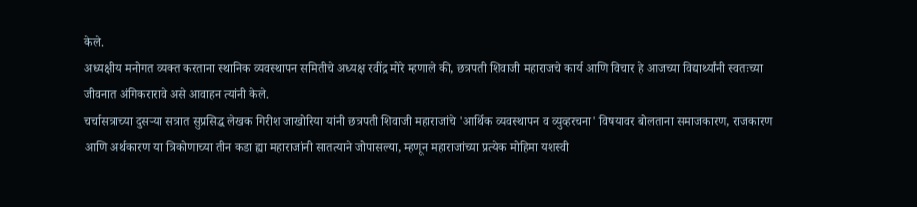केले.
अध्यक्षीय मनोगत व्यक्त करताना स्थानिक व्यवस्थापन समितीचे अध्यक्ष रवींद्र मोरे म्हणाले की, छत्रपती शिवाजी महाराजचे कार्य आणि विचार हे आजच्या विद्यार्थ्यांनी स्वतःच्या जीवनात अंगिकरारावे असे आवाहन त्यांनी केले.
चर्चासत्राच्या दुसऱ्या सत्रात सुप्रसिद्ध लेखक गिरीश जाखोरिया यांनी छत्रपती शिवाजी महाराजांचे 'आर्थिक व्यवस्थापन व व्युव्हरचना' विषयावर बोलताना समाजकारण, राजकारण आणि अर्थकारण या त्रिकोणाच्या तीन कडा ह्या महाराजांनी सातत्याने जोपासल्या, म्हणून महाराजांच्या प्रत्येक मोहिमा यशस्वी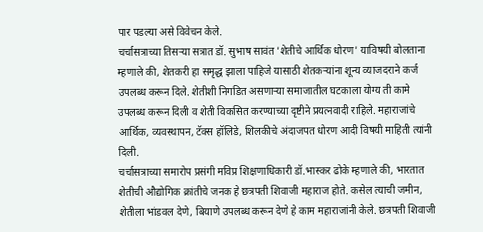पार पडल्या असे विवेचन केले.
चर्चासत्राच्या तिसऱ्या सत्रात डॉ. सुभाष सावंत 'शेतीचे आर्थिक धोरण' याविषयी बोलताना म्हणाले की, शेतकरी हा समृद्ध झाला पाहिजे यासाठी शेतकऱ्यांना शून्य व्याजदराने कर्ज उपलब्ध करून दिले. शेतीशी निगडित असणाऱ्या समाजातील घटकाला योग्य ती कामे उपलब्ध करून दिली व शेती विकसित करण्याच्या दृष्टीने प्रयत्नवादी राहिले. महाराजांचे आर्थिक, व्यवस्थापन, टॅक्स हॉलिडे, शिलकीचे अंदाजपत धोरण आदी विषयी माहिती त्यांनी दिली.
चर्चासत्राच्या समारोप प्रसंगी मविप्र शिक्षणाधिकारी डॉ.भास्कर ढोके म्हणाले की, भारतात शेतीची औद्योगिक क्रांतीचे जनक हे छत्रपती शिवाजी महाराज होते. कसेल त्याची जमीन, शेतीला भांडवल देणे, बियाणे उपलब्ध करून देणे हे काम महाराजांनी केले. छत्रपती शिवाजी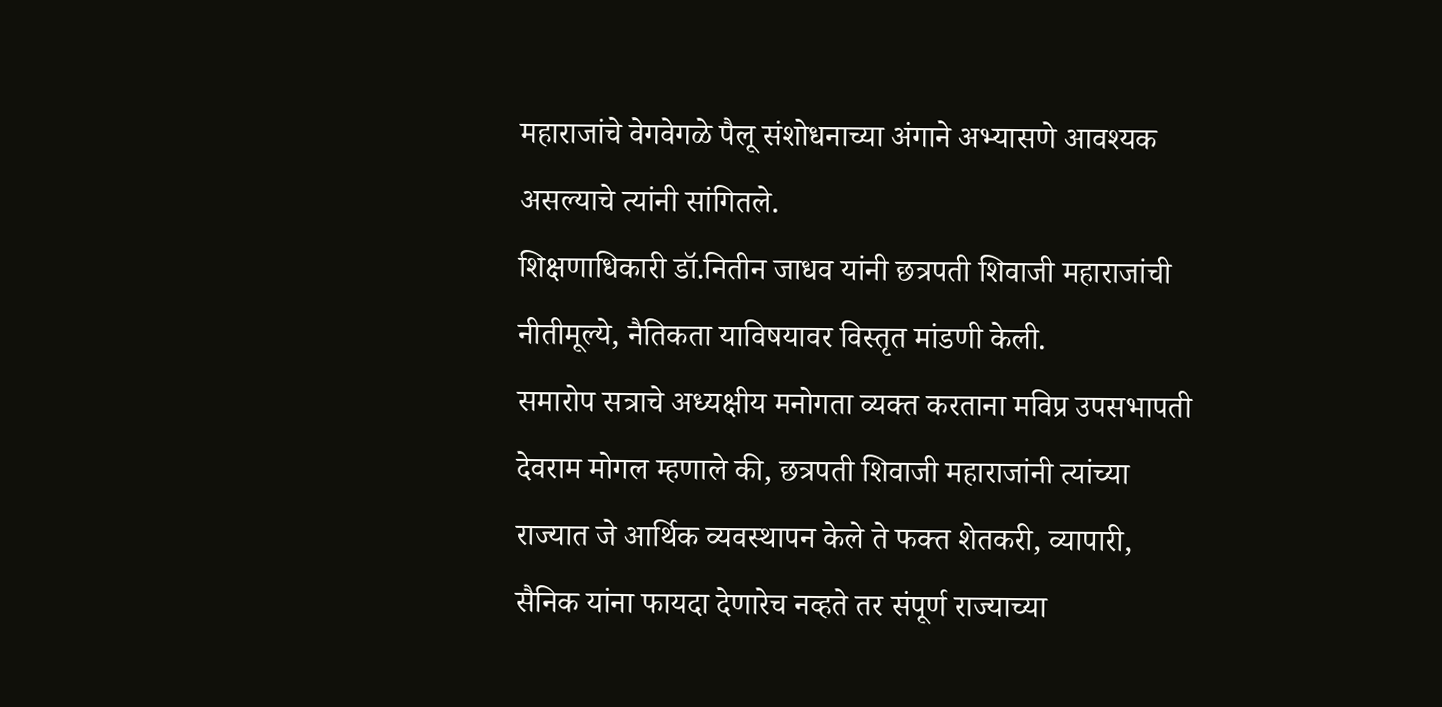महाराजांचे वेगवेगळे पैलू संशोधनाच्या अंगाने अभ्यासणे आवश्यक असल्याचे त्यांनी सांगितले.
शिक्षणाधिकारी डॉ.नितीन जाधव यांनी छत्रपती शिवाजी महाराजांची नीतीमूल्ये, नैतिकता याविषयावर विस्तृत मांडणी केली.
समारोप सत्राचे अध्यक्षीय मनोगता व्यक्त करताना मविप्र उपसभापती देवराम मोगल म्हणाले की, छत्रपती शिवाजी महाराजांनी त्यांच्या राज्यात जे आर्थिक व्यवस्थापन केले ते फक्त शेतकरी, व्यापारी, सैनिक यांना फायदा देणारेच नव्हते तर संपूर्ण राज्याच्या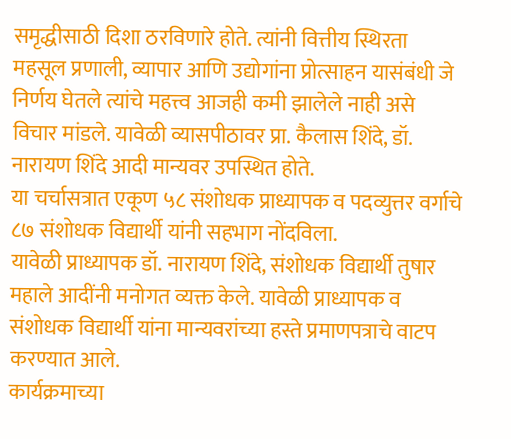समृद्धीसाठी दिशा ठरविणारे होते. त्यांनी वित्तीय स्थिरता महसूल प्रणाली, व्यापार आणि उद्योगांना प्रोत्साहन यासंबंधी जे निर्णय घेतले त्यांचे महत्त्व आजही कमी झालेले नाही असे विचार मांडले. यावेळी व्यासपीठावर प्रा. कैलास शिंदे, डॉ. नारायण शिंदे आदी मान्यवर उपस्थित होते.
या चर्चासत्रात एकूण ५८ संशोधक प्राध्यापक व पदव्युत्तर वर्गाचे ८७ संशोधक विद्यार्थी यांनी सहभाग नोंदविला.
यावेळी प्राध्यापक डॉ. नारायण शिंदे, संशोधक विद्यार्थी तुषार महाले आदींनी मनोगत व्यक्त केले. यावेळी प्राध्यापक व संशोधक विद्यार्थी यांना मान्यवरांच्या हस्ते प्रमाणपत्राचे वाटप करण्यात आले.
कार्यक्रमाच्या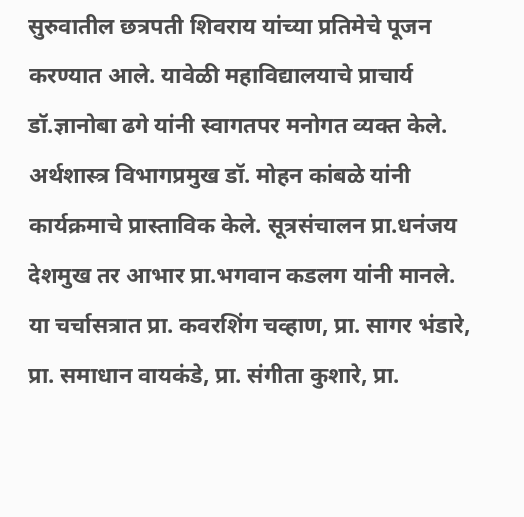सुरुवातील छत्रपती शिवराय यांच्या प्रतिमेचे पूजन करण्यात आले. यावेळी महाविद्यालयाचे प्राचार्य डॉ.ज्ञानोबा ढगे यांनी स्वागतपर मनोगत व्यक्त केले. अर्थशास्त्र विभागप्रमुख डॉ. मोहन कांबळे यांनी कार्यक्रमाचे प्रास्ताविक केले. सूत्रसंचालन प्रा.धनंजय देशमुख तर आभार प्रा.भगवान कडलग यांनी मानले.
या चर्चासत्रात प्रा. कवरशिंग चव्हाण, प्रा. सागर भंडारे, प्रा. समाधान वायकंडे, प्रा. संगीता कुशारे, प्रा.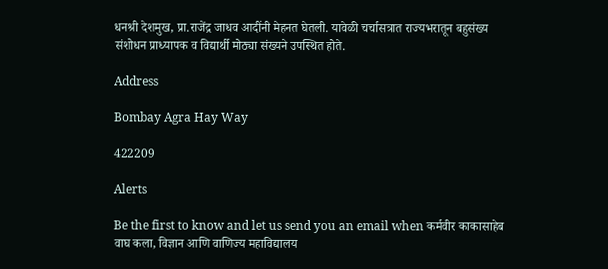धनश्री देशमुख, प्रा.राजेंद्र जाधव आदींनी मेहनत घेतली. यावेळी चर्चासत्रात राज्यभरातून बहुसंख्य संशोधन प्राध्यापक व विद्यार्थी मोठ्या संख्यने उपस्थित होते.

Address

Bombay Agra Hay Way

422209

Alerts

Be the first to know and let us send you an email when कर्मवीर काकासाहेब वाघ कला, विज्ञान आणि वाणिज्य महाविद्यालय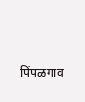पिंपळगाव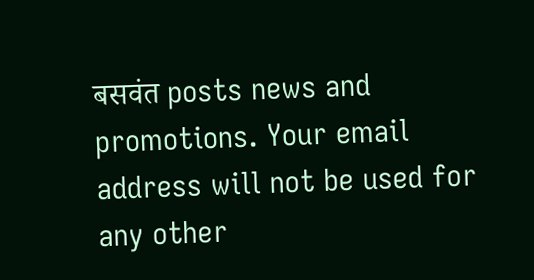बसवंत posts news and promotions. Your email address will not be used for any other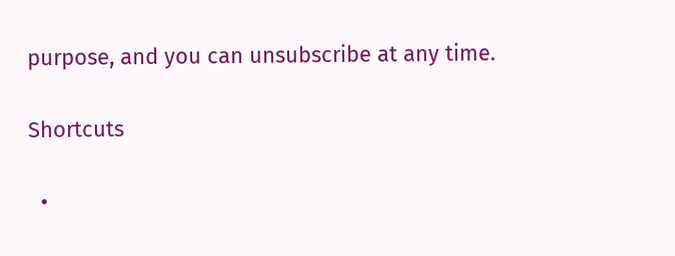purpose, and you can unsubscribe at any time.

Shortcuts

  •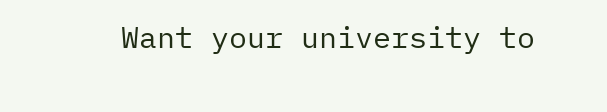Want your university to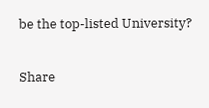be the top-listed University?

Share